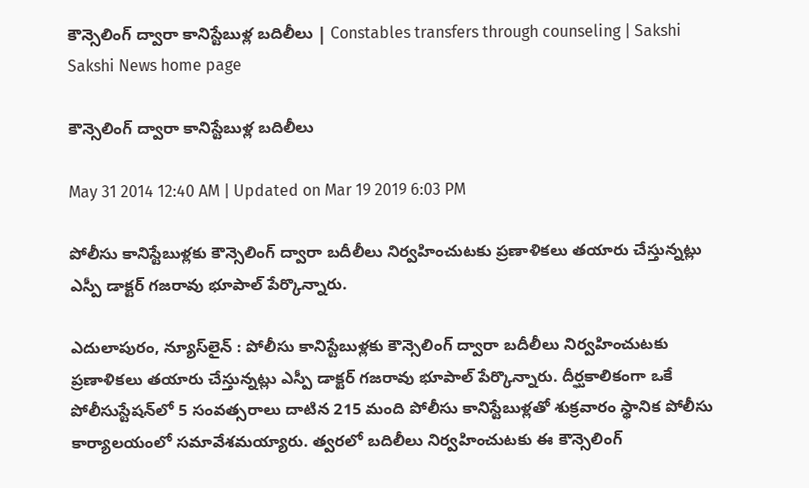కౌన్సెలింగ్ ద్వారా కానిస్టేబుళ్ల బదిలీలు | Constables transfers through counseling | Sakshi
Sakshi News home page

కౌన్సెలింగ్ ద్వారా కానిస్టేబుళ్ల బదిలీలు

May 31 2014 12:40 AM | Updated on Mar 19 2019 6:03 PM

పోలీసు కానిస్టేబుళ్లకు కౌన్సెలింగ్ ద్వారా బదీలీలు నిర్వహించుటకు ప్రణాళికలు తయారు చేస్తున్నట్లు ఎస్పీ డాక్టర్ గజరావు భూపాల్ పేర్కొన్నారు.

ఎదులాపురం, న్యూస్‌లైన్ : పోలీసు కానిస్టేబుళ్లకు కౌన్సెలింగ్ ద్వారా బదీలీలు నిర్వహించుటకు ప్రణాళికలు తయారు చేస్తున్నట్లు ఎస్పీ డాక్టర్ గజరావు భూపాల్ పేర్కొన్నారు. దీర్ఘకాలికంగా ఒకే పోలీసుస్టేషన్‌లో 5 సంవత్సరాలు దాటిన 215 మంది పోలీసు కానిస్టేబుళ్లతో శుక్రవారం స్థానిక పోలీసు కార్యాలయంలో సమావేశమయ్యారు. త్వరలో బదిలీలు నిర్వహించుటకు ఈ కౌన్సెలింగ్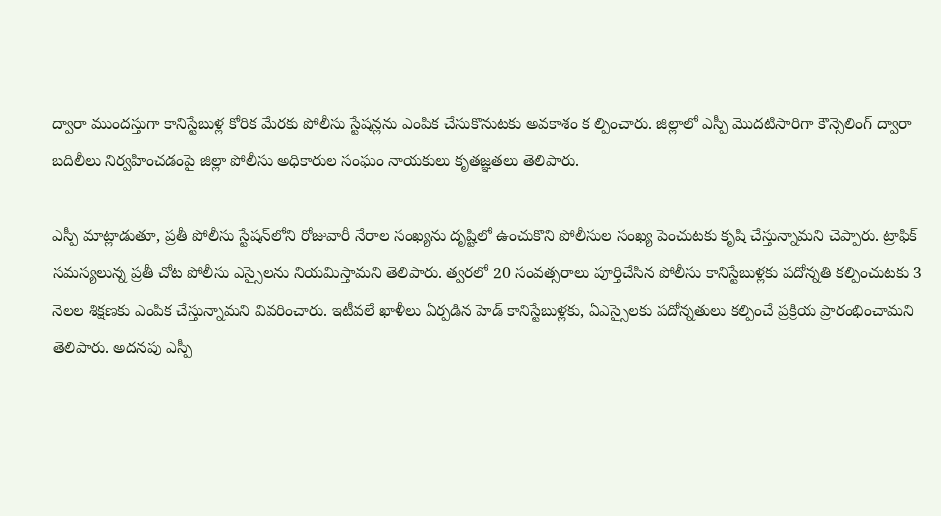ద్వారా ముందస్తుగా కానిస్టేబుళ్ల కోరిక మేరకు పోలీసు స్టేషన్లను ఎంపిక చేసుకొనుటకు అవకాశం క ల్పించారు. జిల్లాలో ఎస్పీ మొదటిసారిగా కౌన్సెలింగ్ ద్వారా బదిలీలు నిర్వహించడంపై జిల్లా పోలీసు అధికారుల సంఘం నాయకులు కృతజ్ఞతలు తెలిపారు.

ఎస్పీ మాట్లాడుతూ, ప్రతీ పోలీసు స్టేషన్‌లోని రోజువారీ నేరాల సంఖ్యను దృష్టిలో ఉంచుకొని పోలీసుల సంఖ్య పెంచుటకు కృషి చేస్తున్నామని చెప్పారు. ట్రాఫిక్ సమస్యలున్న ప్రతీ చోట పోలీసు ఎస్సైలను నియమిస్తామని తెలిపారు. త్వరలో 20 సంవత్సరాలు పూర్తిచేసిన పోలీసు కానిస్టేబుళ్లకు పదోన్నతి కల్పించుటకు 3 నెలల శిక్షణకు ఎంపిక చేస్తున్నామని వివరించారు. ఇటీవలే ఖాళీలు ఏర్పడిన హెడ్ కానిస్టేబుళ్లకు, ఏఎస్సైలకు పదోన్నతులు కల్పించే ప్రక్రియ ప్రారంభించామని తెలిపారు. అదనపు ఎస్పీ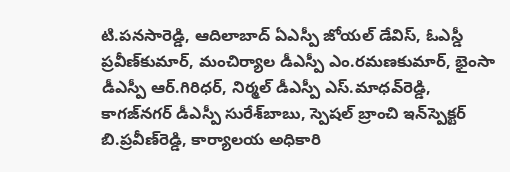టి.పనసారెడ్డి, ఆదిలాబాద్ ఏఎస్పీ జోయల్ డేవిస్, ఓఎస్డీ ప్రవీణ్‌కుమార్, మంచిర్యాల డీఎస్పీ ఎం.రమణకుమార్, భైంసా డీఎస్పీ ఆర్.గిరిధర్, నిర్మల్ డీఎస్పీ ఎస్.మాధవ్‌రెడ్డి, కాగజ్‌నగర్ డీఎస్పీ సురేశ్‌బాబు, స్పెషల్ బ్రాంచి ఇన్‌స్పెక్టర్ బి.ప్రవీణ్‌రెడ్డి, కార్యాలయ అధికారి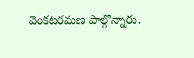వెంకటరమణ పాల్గొన్నారు.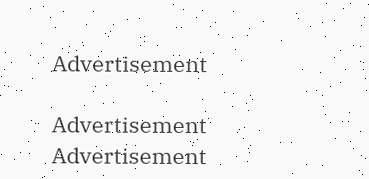Advertisement

Advertisement
Advertisement